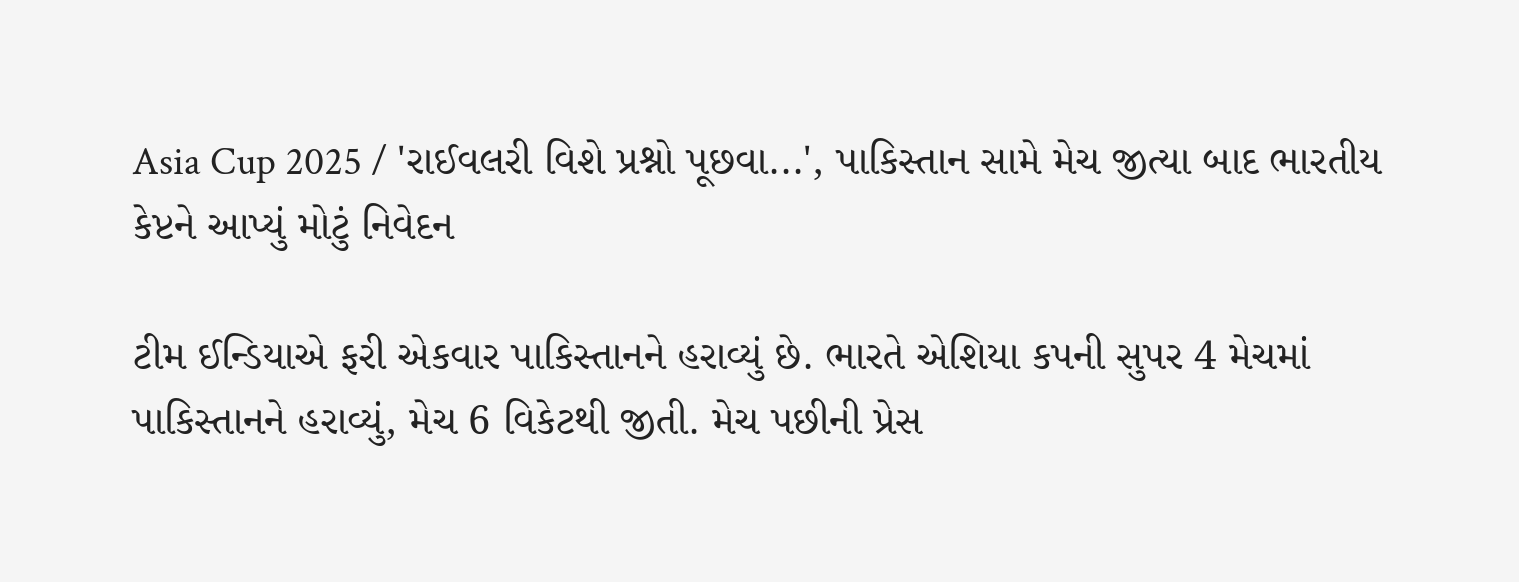Asia Cup 2025 / 'રાઈવલરી વિશે પ્રશ્નો પૂછવા...', પાકિસ્તાન સામે મેચ જીત્યા બાદ ભારતીય કેપ્ટને આપ્યું મોટું નિવેદન

ટીમ ઈન્ડિયાએ ફરી એકવાર પાકિસ્તાનને હરાવ્યું છે. ભારતે એશિયા કપની સુપર 4 મેચમાં પાકિસ્તાનને હરાવ્યું, મેચ 6 વિકેટથી જીતી. મેચ પછીની પ્રેસ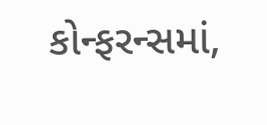કોન્ફરન્સમાં,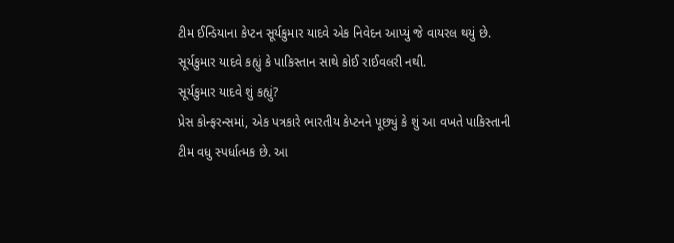ટીમ ઈન્ડિયાના કેપ્ટન સૂર્યકુમાર યાદવે એક નિવેદન આપ્યું જે વાયરલ થયું છે. સૂર્યકુમાર યાદવે કહ્યું કે પાકિસ્તાન સાથે કોઈ રાઈવલરી નથી.
સૂર્યકુમાર યાદવે શું કહ્યું?
પ્રેસ કોન્ફરન્સમાં, એક પત્રકારે ભારતીય કેપ્ટનને પૂછ્યું કે શું આ વખતે પાકિસ્તાની ટીમ વધુ સ્પર્ધાત્મક છે. આ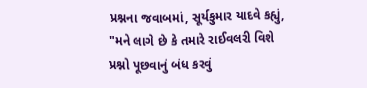પ્રશ્નના જવાબમાં, સૂર્યકુમાર યાદવે કહ્યું, "મને લાગે છે કે તમારે રાઈવલરી વિશે પ્રશ્નો પૂછવાનું બંધ કરવું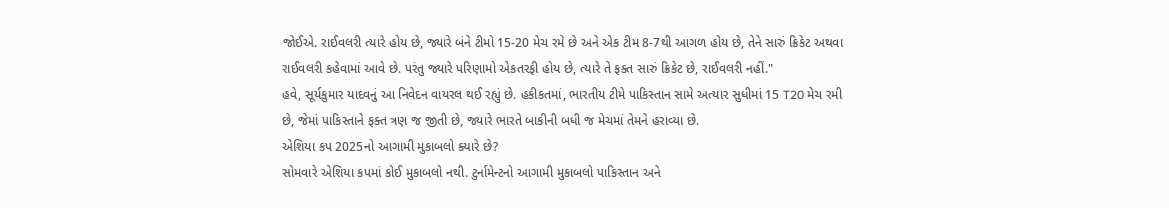જોઈએ. રાઈવલરી ત્યારે હોય છે, જ્યારે બંને ટીમો 15-20 મેચ રમે છે અને એક ટીમ 8-7થી આગળ હોય છે, તેને સારું ક્રિકેટ અથવા રાઈવલરી કહેવામાં આવે છે. પરંતુ જ્યારે પરિણામો એકતરફી હોય છે, ત્યારે તે ફક્ત સારું ક્રિકેટ છે, રાઈવલરી નહીં."
હવે, સૂર્યકુમાર યાદવનું આ નિવેદન વાયરલ થઈ રહ્યું છે. હકીકતમાં, ભારતીય ટીમે પાકિસ્તાન સામે અત્યાર સુધીમાં 15 T20 મેચ રમી છે, જેમાં પાકિસ્તાને ફક્ત ત્રણ જ જીતી છે, જ્યારે ભારતે બાકીની બધી જ મેચમાં તેમને હરાવ્યા છે.
એશિયા કપ 2025નો આગામી મુકાબલો ક્યારે છે?
સોમવારે એશિયા કપમાં કોઈ મુકાબલો નથી. ટુર્નામેન્ટનો આગામી મુકાબલો પાકિસ્તાન અને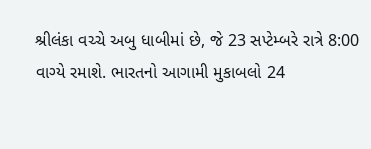શ્રીલંકા વચ્ચે અબુ ધાબીમાં છે, જે 23 સપ્ટેમ્બરે રાત્રે 8:00 વાગ્યે રમાશે. ભારતનો આગામી મુકાબલો 24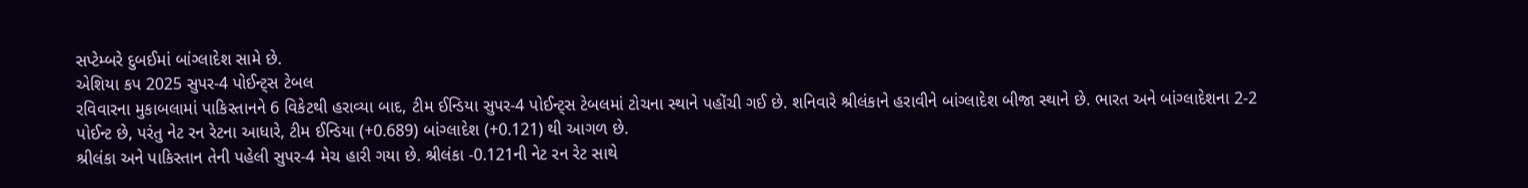સપ્ટેમ્બરે દુબઈમાં બાંગ્લાદેશ સામે છે.
એશિયા કપ 2025 સુપર-4 પોઈન્ટ્સ ટેબલ
રવિવારના મુકાબલામાં પાકિસ્તાનને 6 વિકેટથી હરાવ્યા બાદ, ટીમ ઈન્ડિયા સુપર-4 પોઈન્ટ્સ ટેબલમાં ટોચના સ્થાને પહોંચી ગઈ છે. શનિવારે શ્રીલંકાને હરાવીને બાંગ્લાદેશ બીજા સ્થાને છે. ભારત અને બાંગ્લાદેશના 2-2 પોઈન્ટ છે, પરંતુ નેટ રન રેટના આધારે, ટીમ ઈન્ડિયા (+0.689) બાંગ્લાદેશ (+0.121) થી આગળ છે.
શ્રીલંકા અને પાકિસ્તાન તેની પહેલી સુપર-4 મેચ હારી ગયા છે. શ્રીલંકા -0.121ની નેટ રન રેટ સાથે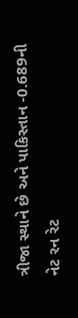ત્રીજા સ્થાને છે અને પાકિસ્તાન -0.689ની નેટ રન રેટ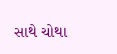સાથે ચોથા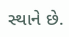સ્થાને છે.